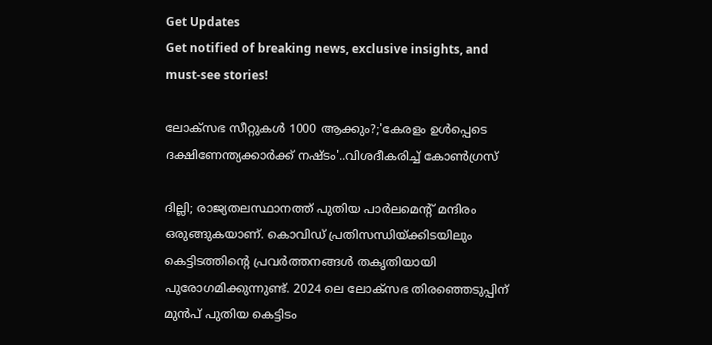Get Updates
Get notified of breaking news, exclusive insights, and must-see stories!

ലോക്സഭ സീറ്റുകൾ 1000 ആക്കും?;'കേരളം ഉൾപ്പെടെ ദക്ഷിണേന്ത്യക്കാർക്ക് നഷ്ടം'..വിശദീകരിച്ച് കോൺഗ്രസ്

ദില്ലി; രാജ്യതലസ്ഥാനത്ത് പുതിയ പാർലമെന്റ് മന്ദിരം ഒരുങ്ങുകയാണ്. കൊവിഡ് പ്രതിസന്ധിയ്ക്കിടയിലും കെട്ടിടത്തിന്റെ പ്രവർത്തനങ്ങൾ തകൃതിയായി പുരോഗമിക്കുന്നുണ്ട്. 2024 ലെ ലോക്സഭ തിരഞ്ഞെടുപ്പിന് മുൻപ് പുതിയ കെട്ടിടം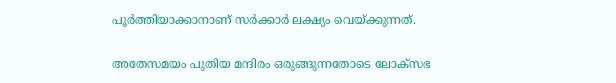പൂർത്തിയാക്കാനാണ് സർക്കാർ ലക്ഷ്യം വെയ്ക്കുന്നത്.

അതേസമയം പുതിയ മന്ദിരം ഒരുങ്ങുന്നതോടെ ലോക്സഭ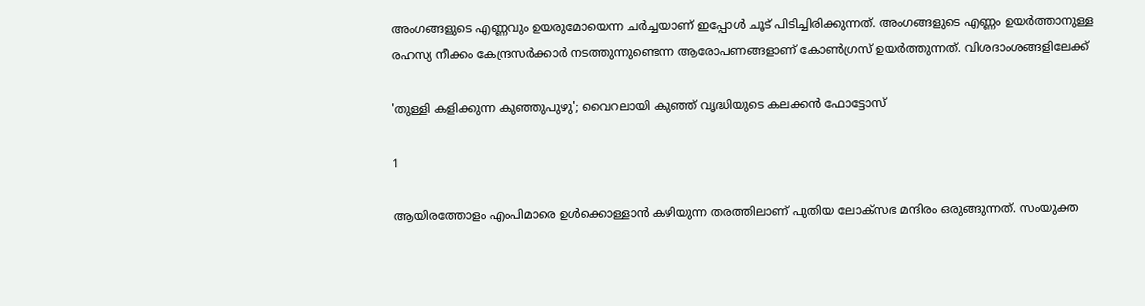അംഗങ്ങളുടെ എണ്ണവും ഉയരുമോയെന്ന ചർച്ചയാണ് ഇപ്പോൾ ചൂട് പിടിച്ചിരിക്കുന്നത്. അംഗങ്ങളുടെ എണ്ണം ഉയർത്താനുള്ള രഹസ്യ നീക്കം കേന്ദ്രസർക്കാർ നടത്തുന്നുണ്ടെന്ന ആരോപണങ്ങളാണ് കോൺഗ്രസ് ഉയർത്തുന്നത്. വിശദാംശങ്ങളിലേക്ക്

'തുള്ളി കളിക്കുന്ന കുഞ്ഞുപുഴു'; വൈറലായി കുഞ്ഞ് വൃദ്ധിയുടെ കലക്കൻ ഫോട്ടോസ്

1

ആയിരത്തോളം എംപിമാരെ ഉൾക്കൊള്ളാൻ കഴിയുന്ന തരത്തിലാണ് പുതിയ ലോക്സഭ മന്ദിരം ഒരുങ്ങുന്നത്. സംയുക്ത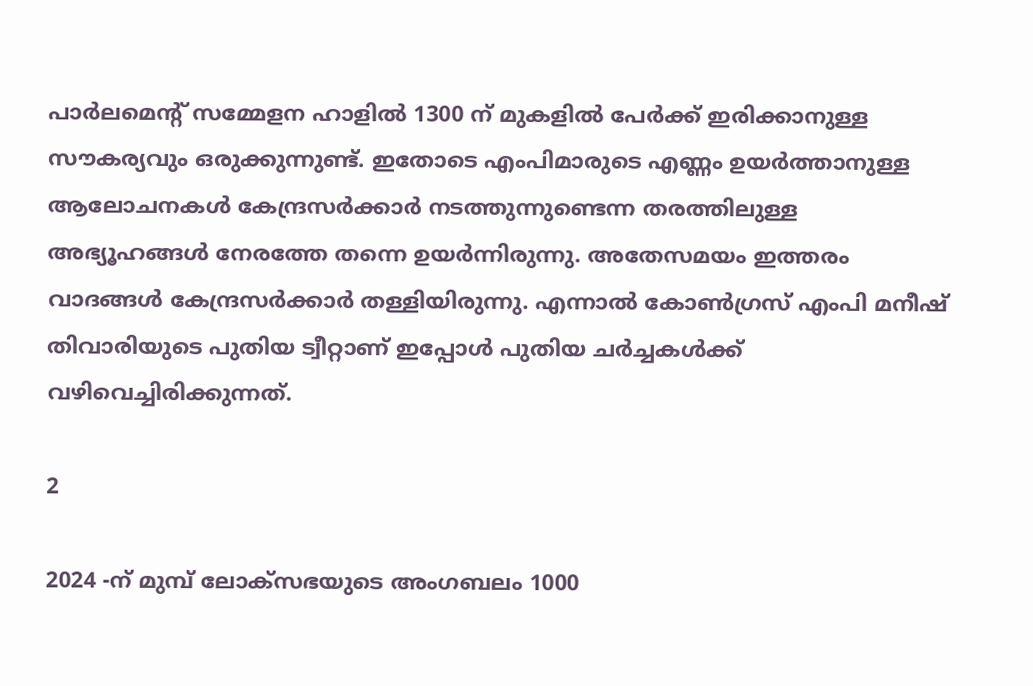പാര്‍ലമെന്റ് സമ്മേളന ഹാളില്‍ 1300 ന് മുകളിൽ പേർക്ക് ഇരിക്കാനുള്ള സൗകര്യവും ഒരുക്കുന്നുണ്ട്. ഇതോടെ എംപിമാരുടെ എണ്ണം ഉയർത്താനുള്ള ആലോചനകൾ കേന്ദ്രസർക്കാർ നടത്തുന്നുണ്ടെന്ന തരത്തിലുള്ള അഭ്യൂഹങ്ങൾ നേരത്തേ തന്നെ ഉയർന്നിരുന്നു. അതേസമയം ഇത്തരം വാദങ്ങൾ കേന്ദ്രസർക്കാർ തള്ളിയിരുന്നു. എന്നാൽ കോൺഗ്രസ് എംപി മനീഷ് തിവാരിയുടെ പുതിയ ട്വീറ്റാണ് ഇപ്പോൾ പുതിയ ചർച്ചകൾക്ക് വഴിവെച്ചിരിക്കുന്നത്.

2

2024 -ന് മുമ്പ് ലോക്സഭയുടെ അംഗബലം 1000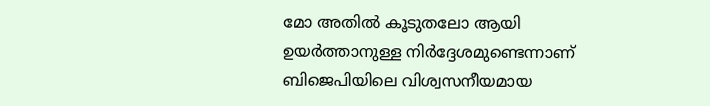മോ അതിൽ കൂടുതലോ ആയി ഉയർത്താനുള്ള നിർദ്ദേശമുണ്ടെന്നാണ് ബിജെപിയിലെ വിശ്വസനീയമായ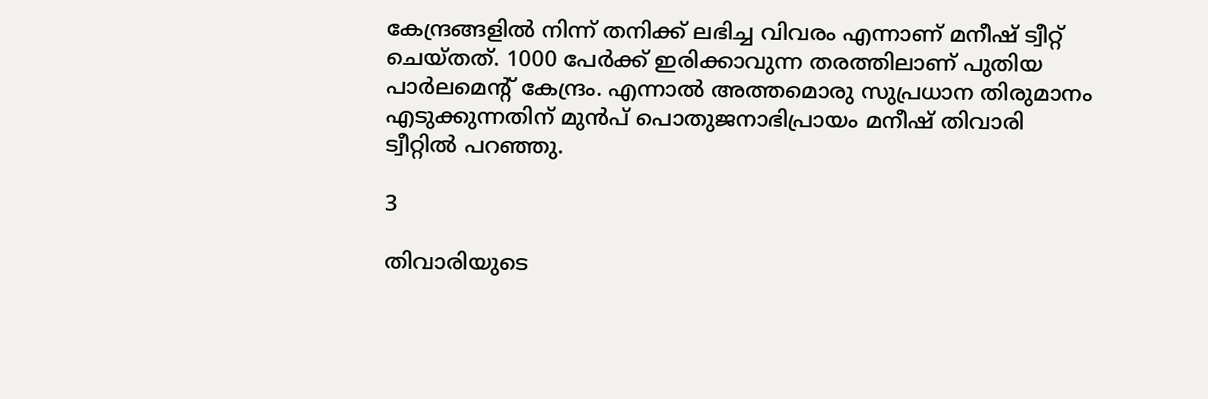കേന്ദ്രങ്ങളിൽ നിന്ന് തനിക്ക് ലഭിച്ച വിവരം എന്നാണ് മനീഷ് ട്വീറ്റ് ചെയ്തത്. 1000 പേർക്ക് ഇരിക്കാവുന്ന തരത്തിലാണ് പുതിയ പാർലമെന്റ് കേന്ദ്രം. എന്നാൽ അത്തമൊരു സുപ്രധാന തിരുമാനം എടുക്കുന്നതിന് മുൻപ് പൊതുജനാഭിപ്രായം മനീഷ് തിവാരി ട്വീറ്റിൽ പറഞ്ഞു.

3

തിവാരിയുടെ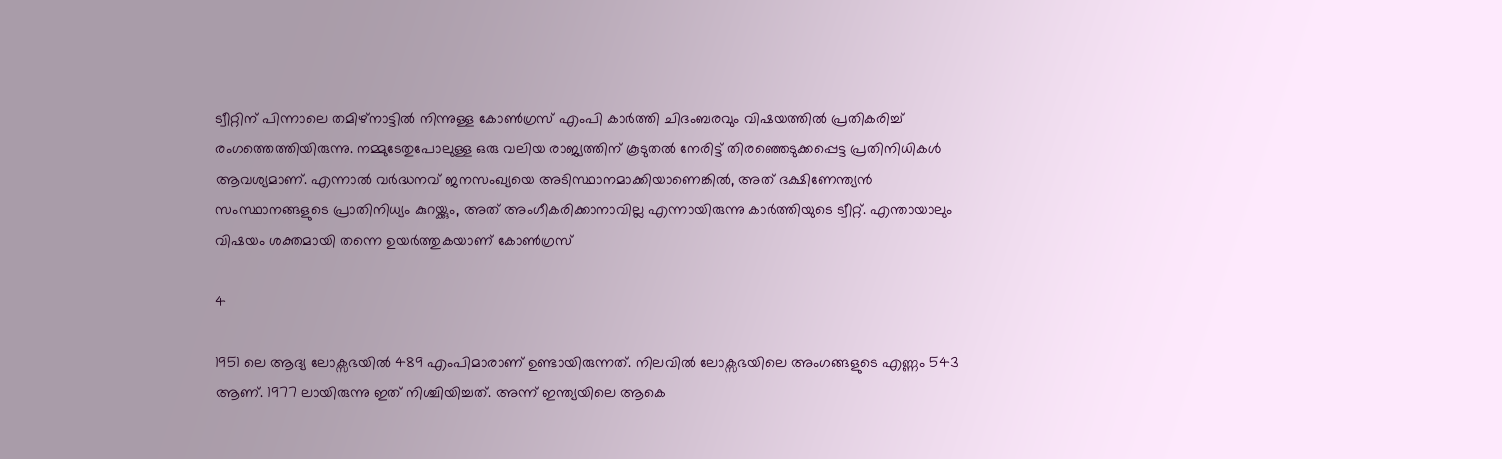ട്വീറ്റിന് പിന്നാലെ തമിഴ്നാട്ടിൽ നിന്നുള്ള കോൺഗ്രസ് എംപി കാർത്തി ചിദംബരവും വിഷയത്തിൽ പ്രതികരിച്ച് രംഗത്തെത്തിയിരുന്നു. നമ്മുടേതുപോലുള്ള ഒരു വലിയ രാജ്യത്തിന് കൂടുതൽ നേരിട്ട് തിരഞ്ഞെടുക്കപ്പെട്ട പ്രതിനിധികൾ ആവശ്യമാണ്. എന്നാൽ വർദ്ധനവ് ജനസംഖ്യയെ അടിസ്ഥാനമാക്കിയാണെങ്കിൽ, അത് ദക്ഷിണേന്ത്യൻ സംസ്ഥാനങ്ങളുടെ പ്രാതിനിധ്യം കുറയ്ക്കും, അത് അംഗീകരിക്കാനാവില്ല എന്നായിരുന്നു കാർത്തിയുടെ ട്വീറ്റ്. എന്തായാലും വിഷയം ശക്തമായി തന്നെ ഉയർത്തുകയാണ് കോൺഗ്രസ്

4

1951 ലെ ആദ്യ ലോക്സഭയിൽ 489 എംപിമാരാണ് ഉണ്ടായിരുന്നത്. നിലവിൽ ലോക്സഭയിലെ അംഗങ്ങളുടെ എണ്ണം 543 ആണ്. 1977 ലായിരുന്നു ഇത് നിശ്ചിയിച്ചത്. അന്ന് ഇന്ത്യയിലെ ആകെ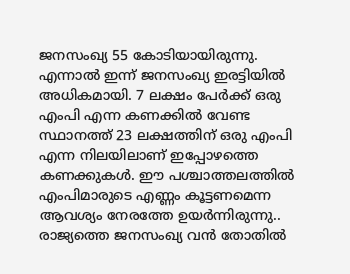ജനസംഖ്യ 55 കോടിയായിരുന്നു. എന്നാൽ ഇന്ന് ജനസംഖ്യ ഇരട്ടിയിൽ അധികമായി. 7 ലക്ഷം പേർക്ക് ഒരു എംപി എന്ന കണക്കിൽ വേണ്ട സ്ഥാനത്ത് 23 ലക്ഷത്തിന് ഒരു എംപി എന്ന നിലയിലാണ് ഇപ്പോഴത്തെ കണക്കുകൾ. ഈ പശ്ചാത്തലത്തിൽ എംപിമാരുടെ എണ്ണം കൂട്ടണമെന്ന ആവശ്യം നേരത്തേ ഉയർന്നിരുന്നു.. രാജ്യത്തെ ജനസംഖ്യ വന്‍ തോതില്‍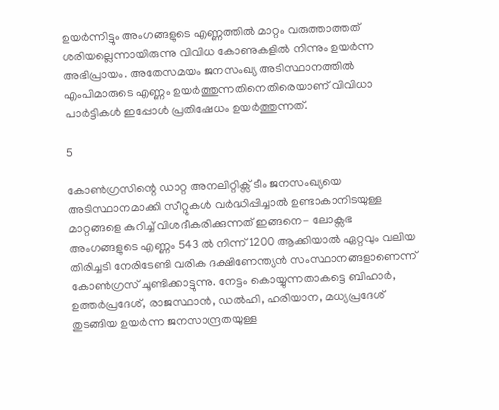ഉയര്‍ന്നിട്ടും അംഗങ്ങളുടെ എണ്ണത്തില്‍ മാറ്റം വരുത്താത്തത് ശരിയല്ലെന്നായിരുന്നു വിവിധ കോണുകളിൽ നിന്നും ഉയർന്ന അഭിപ്രായം. അതേസമയം ജനസംഖ്യ അടിസ്ഥാനത്തിൽ എംപിമാരുടെ എണ്ണം ഉയർത്തുന്നതിനെതിരെയാണ് വിവിധാ പാർട്ടികൾ ഇപ്പോൾ പ്രതിഷേധം ഉയർത്തുന്നത്.

5

കോൺഗ്രസിന്റെ ഡാറ്റ അനലിറ്റിക്സ് ടീം ജനസംഖ്യയെ അടിസ്ഥാനമാക്കി സീറ്റുകൾ വർദ്ധിപ്പിച്ചാൽ ഉണ്ടാകാനിടയുള്ള മാറ്റങ്ങളെ കുറിച്ച് വിശദീകരിക്കുന്നത് ഇങ്ങനെ- ലോക്സഭ അംഗങ്ങളുടെ എണ്ണം 543 ൽ നിന്ന് 1200 ആക്കിയാൽ ഏറ്റവും വലിയ തിരിച്ചടി നേരിടേണ്ടി വരിക ദക്ഷിണേന്ത്യൻ സംസ്ഥാനങ്ങളാണെന്ന് കോൺഗ്രസ് ചൂണ്ടിക്കാട്ടുന്നു. നേട്ടം കൊയ്യുന്നതാകട്ടെ ബിഹാർ, ഉത്തർപ്രദേശ്, രാജസ്ഥാൻ, ഡൽഹി, ഹരിയാന, മധ്യപ്രദേശ് തുടങ്ങിയ ഉയർന്ന ജനസാന്ദ്രതയുള്ള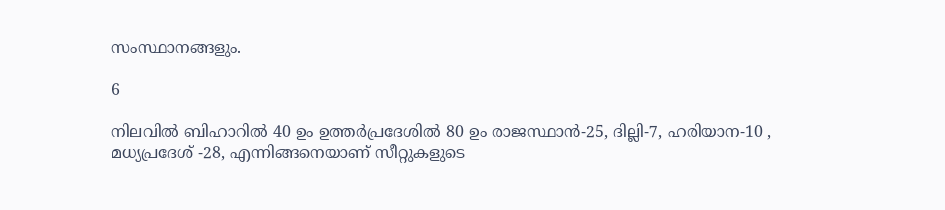സംസ്ഥാനങ്ങളും.

6

നിലവിൽ ബിഹാറിൽ 40 ഉം ഉത്തർപ്രദേശിൽ 80 ഉം രാജസ്ഥാൻ-25, ദില്ലി-7, ഹരിയാന-10 , മധ്യപ്രദേശ് -28, എന്നിങ്ങനെയാണ് സീറ്റുകളുടെ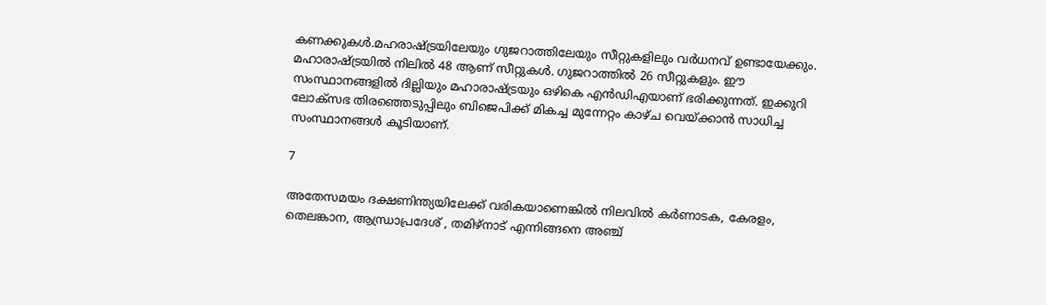കണക്കുകൾ.മഹരാഷ്ട്രയിലേയും ഗുജറാത്തിലേയും സീറ്റുകളിലും വർധനവ് ഉണ്ടായേക്കും. മഹാരാഷ്ട്രയിൽ നിലിൽ 48 ആണ് സീറ്റുകൾ. ഗുജറാത്തിൽ 26 സീറ്റുകളും. ഈ സംസ്ഥാനങ്ങളിൽ ദില്ലിയും മഹാരാഷ്ട്രയും ഒഴികെ എൻഡിഎയാണ് ഭരിക്കുന്നത്. ഇക്കുറി ലോക്സഭ തിരഞ്ഞെടുപ്പിലും ബിജെപിക്ക് മികച്ച മുന്നേറ്റം കാഴ്ച വെയ്ക്കാൻ സാധിച്ച സംസ്ഥാനങ്ങൾ കൂടിയാണ്.

7

അതേസമയം ദക്ഷണിന്ത്യയിലേക്ക് വരികയാണെങ്കിൽ നിലവിൽ കർണാടക, കേരളം, തെലങ്കാന, ആന്ധ്രാപ്രദേശ് , തമിഴ്നാട് എന്നിങ്ങനെ അഞ്ച്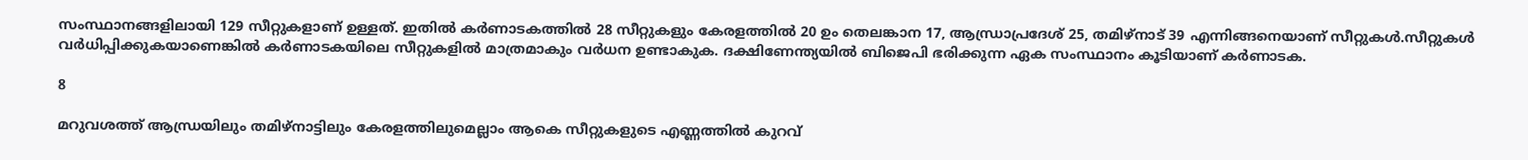സംസ്ഥാനങ്ങളിലായി 129 സീറ്റുകളാണ് ഉള്ളത്. ഇതിൽ കർണാടകത്തിൽ 28 സീറ്റുകളും കേരളത്തിൽ 20 ഉം തെലങ്കാന 17, ആന്ധ്രാപ്രദേശ് 25, തമിഴ്നാട് 39 എന്നിങ്ങനെയാണ് സീറ്റുകൾ.സീറ്റുകൾ വർധിപ്പിക്കുകയാണെങ്കിൽ കർണാടകയിലെ സീറ്റുകളിൽ മാത്രമാകും വർധന ഉണ്ടാകുക. ദക്ഷിണേന്ത്യയിൽ ബിജെപി ഭരിക്കുന്ന ഏക സംസ്ഥാനം കൂടിയാണ് കർണാടക.

8

മറുവശത്ത് ആന്ധ്രയിലും തമിഴ്നാട്ടിലും കേരളത്തിലുമെല്ലാം ആകെ സീറ്റുകളുടെ എണ്ണത്തിൽ കുറവ്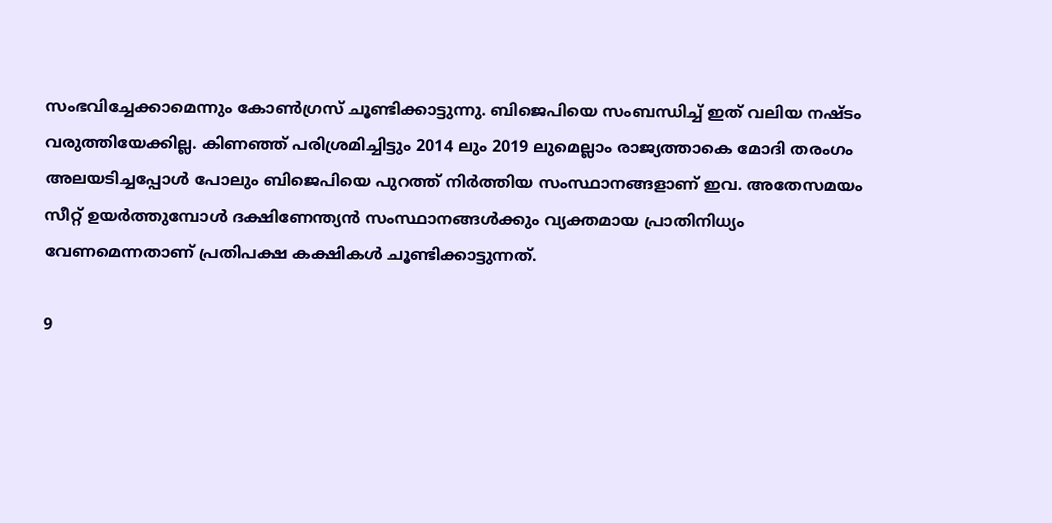സംഭവിച്ചേക്കാമെന്നും കോൺഗ്രസ് ചൂണ്ടിക്കാട്ടുന്നു. ബിജെപിയെ സംബന്ധിച്ച് ഇത് വലിയ നഷ്ടം വരുത്തിയേക്കില്ല. കിണഞ്ഞ് പരിശ്രമിച്ചിട്ടും 2014 ലും 2019 ലുമെല്ലാം രാജ്യത്താകെ മോദി തരംഗം അലയടിച്ചപ്പോൾ പോലും ബിജെപിയെ പുറത്ത് നിർത്തിയ സംസ്ഥാനങ്ങളാണ് ഇവ. അതേസമയം സീറ്റ് ഉയർത്തുമ്പോൾ ദക്ഷിണേന്ത്യൻ സംസ്ഥാനങ്ങൾക്കും വ്യക്തമായ പ്രാതിനിധ്യം വേണമെന്നതാണ് പ്രതിപക്ഷ കക്ഷികൾ ചൂണ്ടിക്കാട്ടുന്നത്.

9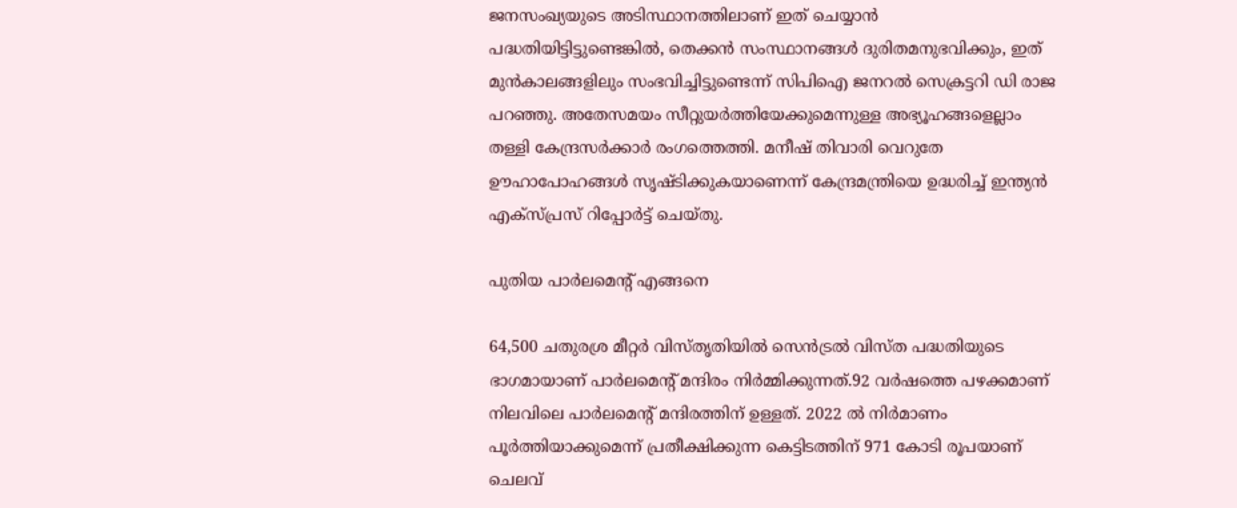ജനസംഖ്യയുടെ അടിസ്ഥാനത്തിലാണ് ഇത് ചെയ്യാൻ പദ്ധതിയിട്ടിട്ടുണ്ടെങ്കിൽ, തെക്കൻ സംസ്ഥാനങ്ങൾ ദുരിതമനുഭവിക്കും, ഇത് മുൻകാലങ്ങളിലും സംഭവിച്ചിട്ടുണ്ടെന്ന് സിപിഐ ജനറൽ സെക്രട്ടറി ഡി രാജ പറഞ്ഞു. അതേസമയം സീറ്റുയർത്തിയേക്കുമെന്നുള്ള അഭ്യൂഹങ്ങളെല്ലാം തള്ളി കേന്ദ്രസർക്കാർ രംഗത്തെത്തി. മനീഷ് തിവാരി വെറുതേ ഊഹാപോഹങ്ങൾ സൃഷ്ടിക്കുകയാണെന്ന് കേന്ദ്രമന്ത്രിയെ ഉദ്ധരിച്ച് ഇന്ത്യൻ എക്സ്പ്രസ് റിപ്പോർട്ട് ചെയ്തു.

പുതിയ പാർലമെന്റ് എങ്ങനെ

64,500 ചതുരശ്ര മീറ്റർ വിസ്തൃതിയിൽ സെൻട്രൽ വിസ്ത പദ്ധതിയുടെ ഭാഗമായാണ് പാർലമെന്റ് മന്ദിരം നിർമ്മിക്കുന്നത്.92 വര്‍ഷത്തെ പഴക്കമാണ് നിലവിലെ പാര്‍ലമെന്‍റ് മന്ദിരത്തിന് ഉള്ളത്. 2022 ൽ നിർമാണം പൂർത്തിയാക്കുമെന്ന് പ്രതീക്ഷിക്കുന്ന കെട്ടിടത്തിന് 971 കോടി രൂപയാണ് ചെലവ്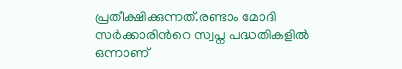പ്രതീക്ഷിക്കുന്നത്.രണ്ടാം മോദി സര്‍ക്കാരിന്‍റെ സ്വപ്ന പദ്ധതികളില്‍ ഒന്നാണ്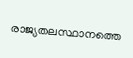രാജ്യതലസ്ഥാനത്തെ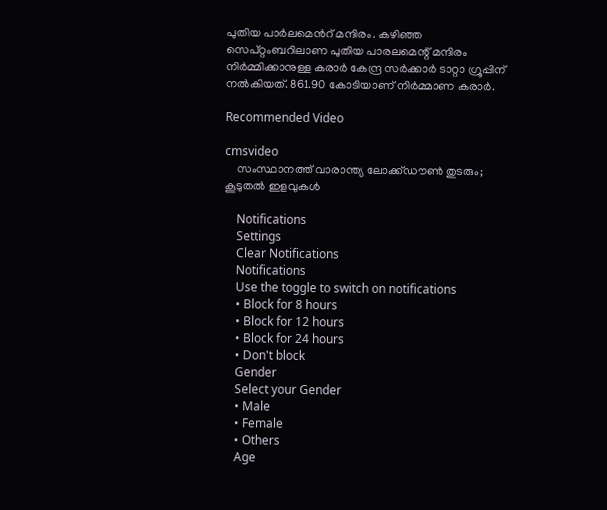പുതിയ പാര്‍ലമെന്‍റ് മന്ദിരം. കഴിഞ്ഞ സെപ്‌റ്റംബറിലാണ പുതിയ പാരലമെന്റ്‌ മന്ദിരം നിര്‍മ്മിക്കാനുള്ള കരാര്‍ കേന്ദ്ര സര്‍ക്കാര്‍ ടാറ്റാ ഗ്രൂപ്പിന്‌ നല്‍കിയത്‌. 861.90 കോടിയാണ്‌ നിര്‍മ്മാണ കരാര്‍.

Recommended Video

cmsvideo
    സംസ്ഥാനത്ത് വാരാന്ത്യ ലോക്ക്ഡൗൺ തുടരും; കൂടുതൽ ഇളവുകൾ

    Notifications
    Settings
    Clear Notifications
    Notifications
    Use the toggle to switch on notifications
    • Block for 8 hours
    • Block for 12 hours
    • Block for 24 hours
    • Don't block
    Gender
    Select your Gender
    • Male
    • Female
    • Others
    Age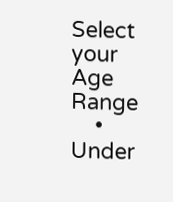Select your Age Range
    • Under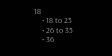18
    • 18 to 25
    • 26 to 35
    • 36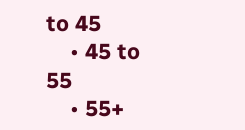to 45
    • 45 to 55
    • 55+